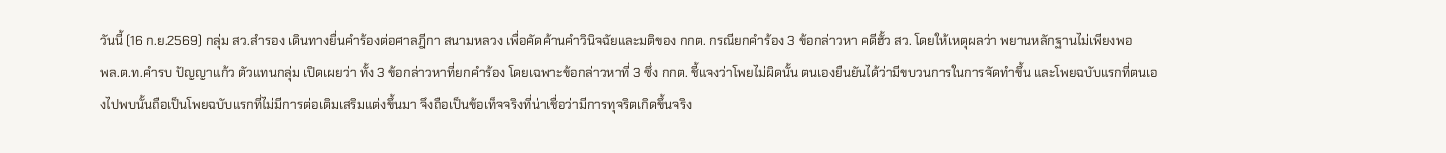วันนี้ (16 ก.ย.2569) กลุ่ม สว.สำรอง เดินทางยื่นคำร้องต่อศาลฎีกา สนามหลวง เพื่อคัดค้านคำวินิจฉัยและมติของ กกต. กรณียกคำร้อง 3 ข้อกล่าวหา คดีฮั้ว สว. โดยให้เหตุผลว่า พยานหลักฐานไม่เพียงพอ
พล.ต.ท.คำรบ ปัญญาแก้ว ตัวแทนกลุ่ม เปิดเผยว่า ทั้ง 3 ข้อกล่าวหาที่ยกคำร้อง โดยเฉพาะข้อกล่าวหาที่ 3 ซึ่ง กกต. ชี้แจงว่าโพยไม่ผิดนั้น ตนเองยืนยันได้ว่ามีขบวนการในการจัดทำขึ้น และโพยฉบับแรกที่ตนเองไปพบนั้นถือเป็นโพยฉบับแรกที่ไม่มีการต่อเติมเสริมแต่งขึ้นมา จึงถือเป็นข้อเท็จจริงที่น่าเชื่อว่ามีการทุจริตเกิดขึ้นจริง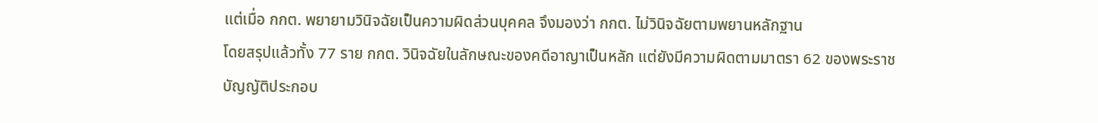แต่เมื่อ กกต. พยายามวินิจฉัยเป็นความผิดส่วนบุคคล จึงมองว่า กกต. ไม่วินิจฉัยตามพยานหลักฐาน
โดยสรุปแล้วทั้ง 77 ราย กกต. วินิจฉัยในลักษณะของคดีอาญาเป็นหลัก แต่ยังมีความผิดตามมาตรา 62 ของพระราชบัญญัติประกอบ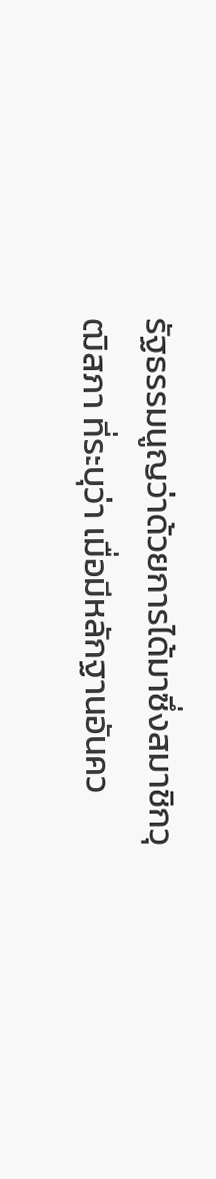รัฐธรรมนูญว่าด้วยการได้มาซึ่งสมาชิกวุฒิสภา ที่ระบุว่า เมื่อมีหลักฐานอันคว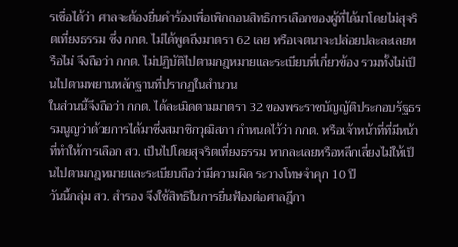รเชื่อได้ว่า ศาลจะต้องยื่นคำร้องเพื่อเพิกถอนสิทธิการเลือกของผู้ที่ได้มาโดยไม่สุจริตเที่ยงธรรม ซึ่ง กกต. ไม่ได้พูดถึงมาตรา 62 เลย หรือเจตนาจะปล่อยปละละเลยหรือไม่ จึงถือว่า กกต. ไม่ปฏิบัติไปตามกฎหมายและระเบียบที่เกี่ยวข้อง รวมทั้งไม่เป็นไปตามพยานหลักฐานที่ปรากฏในสำนวน
ในส่วนนี้จึงถือว่า กกต. ได้ละเมิดตามมาตรา 32 ของพระราชบัญญัติประกอบรัฐธรรมนูญว่าด้วยการได้มาซึ่งสมาชิกวุฒิสภา กำหนดไว้ว่า กกต. หรือเจ้าหน้าที่ที่มีหน้าที่ทำให้การเลือก สว. เป็นไปโดยสุจริตเที่ยงธรรม หากละเลยหรือหลีกเลี่ยงไม่ให้เป็นไปตามกฎหมายและระเบียบถือว่ามีความผิด ระวางโทษจำคุก 10 ปี
วันนี้กลุ่ม สว. สำรอง จึงใช้สิทธิในการยื่นฟ้องต่อศาลฎีกา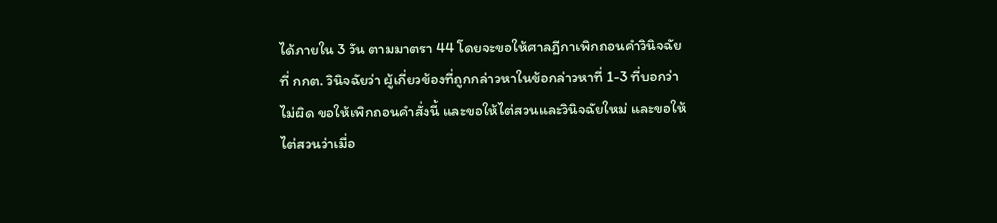ได้ภายใน 3 วัน ตามมาตรา 44 โดยจะขอให้ศาลฎีกาเพิกถอนคำวินิจฉัยที่ กกต. วินิจฉัยว่า ผู้เกี่ยวข้องที่ถูกกล่าวหาในข้อกล่าวหาที่ 1-3 ที่บอกว่าไม่ผิด ขอให้เพิกถอนคำสั่งนี้ และขอให้ไต่สวนและวินิจฉัยใหม่ และขอให้ไต่สวนว่าเมื่อ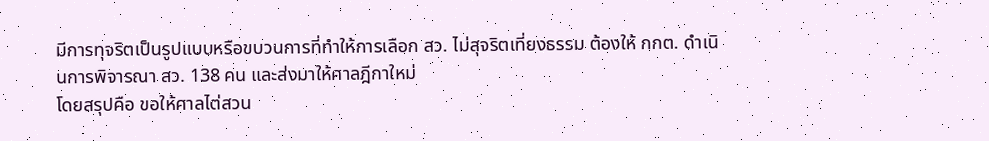มีการทุจริตเป็นรูปแบบหรือขบวนการที่ทำให้การเลือก สว. ไม่สุจริตเที่ยงธรรม ต้องให้ กกต. ดำเนินการพิจารณา สว. 138 คน และส่งมาให้ศาลฎีกาใหม่
โดยสรุปคือ ขอให้ศาลไต่สวน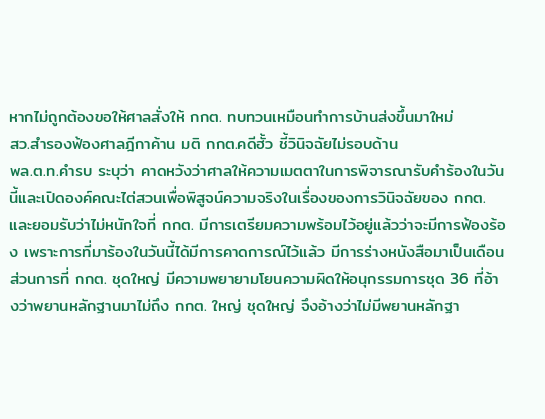หากไม่ถูกต้องขอให้ศาลสั่งให้ กกต. ทบทวนเหมือนทำการบ้านส่งขึ้นมาใหม่
สว.สำรองฟ้องศาลฎีกาค้าน มติ กกต.คดีฮั้ว ชี้วินิจฉัยไม่รอบด้าน
พล.ต.ท.คำรบ ระบุว่า คาดหวังว่าศาลให้ความเมตตาในการพิจารณารับคำร้องในวันนี้และเปิดองค์คณะไต่สวนเพื่อพิสูจน์ความจริงในเรื่องของการวินิจฉัยของ กกต. และยอมรับว่าไม่หนักใจที่ กกต. มีการเตรียมความพร้อมไว้อยู่แล้วว่าจะมีการฟ้องร้อง เพราะการที่มาร้องในวันนี้ได้มีการคาดการณ์ไว้แล้ว มีการร่างหนังสือมาเป็นเดือน
ส่วนการที่ กกต. ชุดใหญ่ มีความพยายามโยนความผิดให้อนุกรรมการชุด 36 ที่อ้างว่าพยานหลักฐานมาไม่ถึง กกต. ใหญ่ ชุดใหญ่ จึงอ้างว่าไม่มีพยานหลักฐา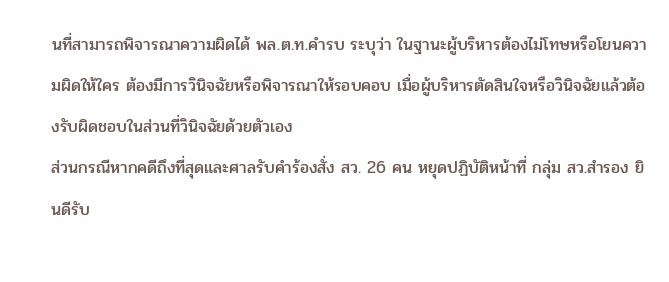นที่สามารถพิจารณาความผิดได้ พล.ต.ท.คำรบ ระบุว่า ในฐานะผู้บริหารต้องไม่โทษหรือโยนความผิดให้ใคร ต้องมีการวินิจฉัยหรือพิจารณาให้รอบคอบ เมื่อผู้บริหารตัดสินใจหรือวินิจฉัยแล้วต้องรับผิดชอบในส่วนที่วินิจฉัยด้วยตัวเอง
ส่วนกรณีหากคดีถึงที่สุดและศาลรับคำร้องสั่ง สว. 26 คน หยุดปฏิบัติหน้าที่ กลุ่ม สว.สำรอง ยินดีรับ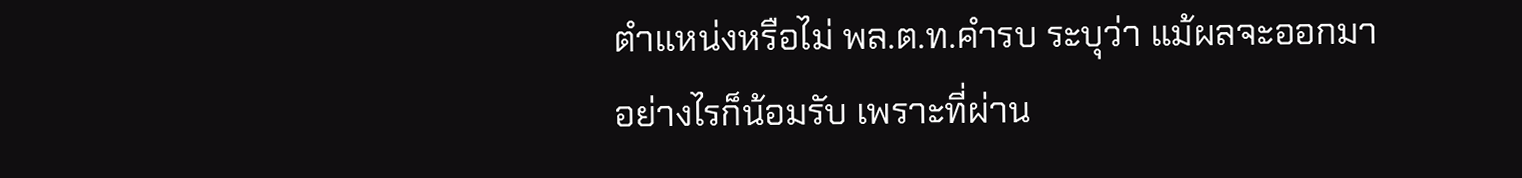ตำแหน่งหรือไม่ พล.ต.ท.คำรบ ระบุว่า แม้ผลจะออกมาอย่างไรก็น้อมรับ เพราะที่ผ่าน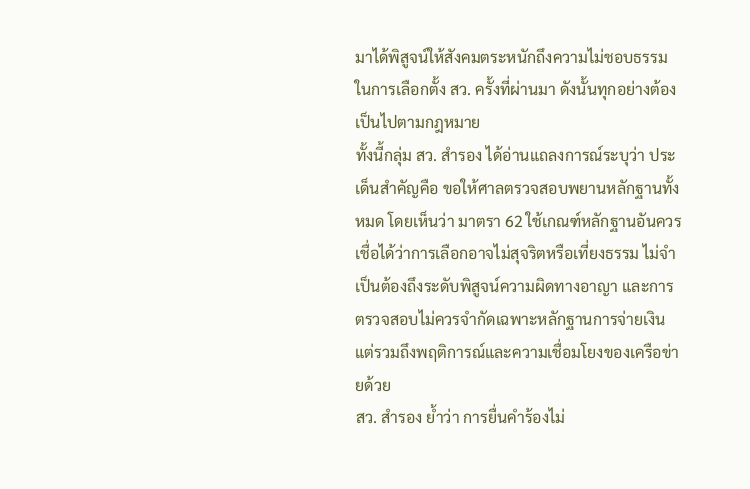มาได้พิสูจน์ให้สังคมตระหนักถึงความไม่ชอบธรรมในการเลือกตั้ง สว. ครั้งที่ผ่านมา ดังนั้นทุกอย่างต้องเป็นไปตามกฎหมาย
ทั้งนี้กลุ่ม สว. สำรอง ได้อ่านแถลงการณ์ระบุว่า ประเด็นสำคัญคือ ขอให้ศาลตรวจสอบพยานหลักฐานทั้งหมด โดยเห็นว่า มาตรา 62 ใช้เกณฑ์หลักฐานอันควรเชื่อได้ว่าการเลือกอาจไม่สุจริตหรือเที่ยงธรรม ไม่จำเป็นต้องถึงระดับพิสูจน์ความผิดทางอาญา และการตรวจสอบไม่ควรจำกัดเฉพาะหลักฐานการจ่ายเงิน แต่รวมถึงพฤติการณ์และความเชื่อมโยงของเครือข่ายด้วย
สว. สำรอง ย้ำว่า การยื่นคำร้องไม่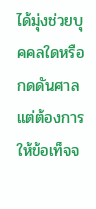ได้มุ่งช่วยบุคคลใดหรือกดดันศาล แต่ต้องการให้ข้อเท็จจ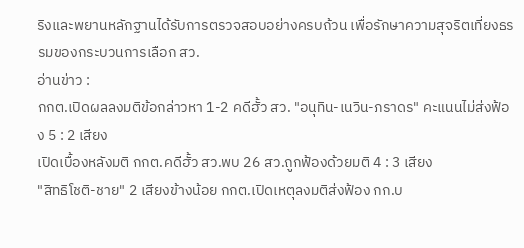ริงและพยานหลักฐานได้รับการตรวจสอบอย่างครบถ้วน เพื่อรักษาความสุจริตเที่ยงธรรมของกระบวนการเลือก สว.
อ่านข่าว :
กกต.เปิดผลลงมติข้อกล่าวหา 1-2 คดีฮั้ว สว. "อนุทิน-เนวิน-ภราดร" คะแนนไม่ส่งฟ้อง 5 : 2 เสียง
เปิดเบื้องหลังมติ กกต.คดีฮั้ว สว.พบ 26 สว.ถูกฟ้องด้วยมติ 4 : 3 เสียง
"สิทธิโชติ-ชาย" 2 เสียงข้างน้อย กกต.เปิดเหตุลงมติส่งฟ้อง กก.บ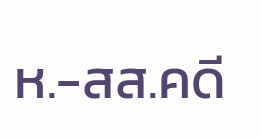ห.-สส.คดี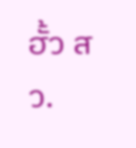ฮั้ว สว.